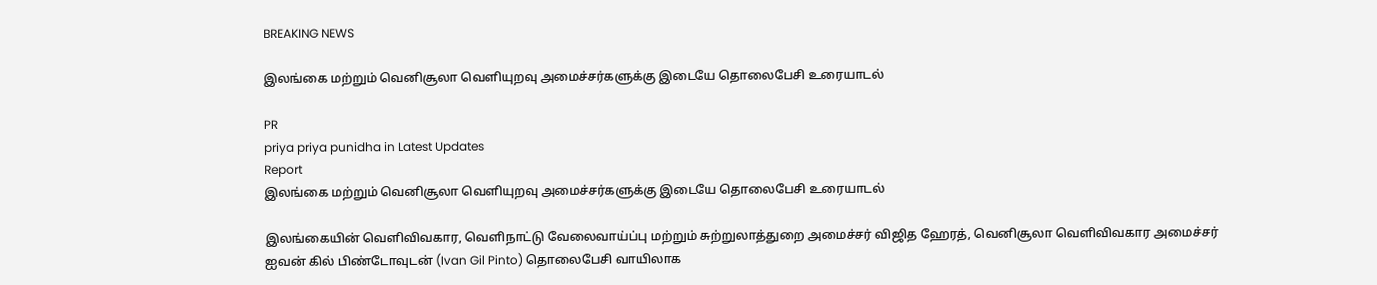BREAKING NEWS

இலங்கை மற்றும் வெனிசூலா வெளியுறவு அமைச்சர்களுக்கு இடையே தொலைபேசி உரையாடல்

PR
priya priya punidha in Latest Updates
Report
இலங்கை மற்றும் வெனிசூலா வெளியுறவு அமைச்சர்களுக்கு இடையே தொலைபேசி உரையாடல்

இலங்கையின் வெளிவிவகார, வெளிநாட்டு வேலைவாய்ப்பு மற்றும் சுற்றுலாத்துறை அமைச்சர் விஜித ஹேரத், வெனிசூலா வெளிவிவகார அமைச்சர் ஐவன் கில் பிண்டோவுடன் (Ivan Gil Pinto) தொலைபேசி வாயிலாக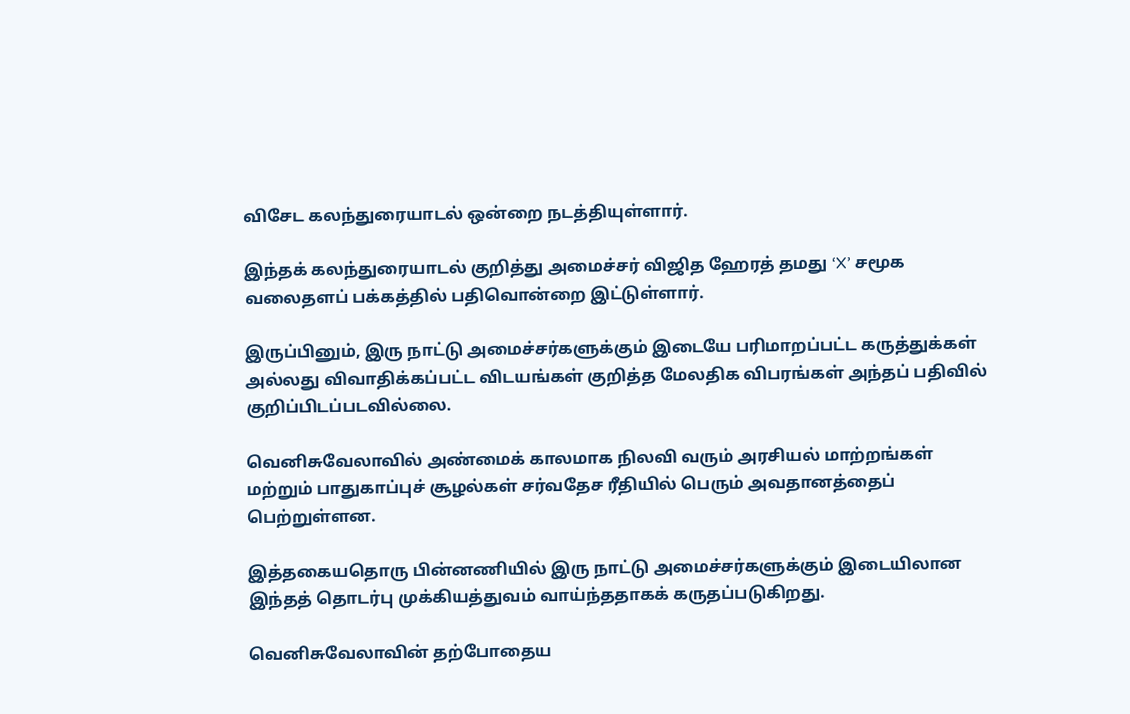விசேட கலந்துரையாடல் ஒன்றை நடத்தியுள்ளார்.

இந்தக் கலந்துரையாடல் குறித்து அமைச்சர் விஜித ஹேரத் தமது ‘X’ சமூக வலைதளப் பக்கத்தில் பதிவொன்றை இட்டுள்ளார்.

இருப்பினும், இரு நாட்டு அமைச்சர்களுக்கும் இடையே பரிமாறப்பட்ட கருத்துக்கள் அல்லது விவாதிக்கப்பட்ட விடயங்கள் குறித்த மேலதிக விபரங்கள் அந்தப் பதிவில் குறிப்பிடப்படவில்லை.

வெனிசுவேலாவில் அண்மைக் காலமாக நிலவி வரும் அரசியல் மாற்றங்கள் மற்றும் பாதுகாப்புச் சூழல்கள் சர்வதேச ரீதியில் பெரும் அவதானத்தைப் பெற்றுள்ளன.

இத்தகையதொரு பின்னணியில் இரு நாட்டு அமைச்சர்களுக்கும் இடையிலான இந்தத் தொடர்பு முக்கியத்துவம் வாய்ந்ததாகக் கருதப்படுகிறது.

வெனிசுவேலாவின் தற்போதைய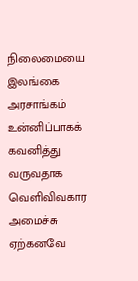நிலைமையை இலங்கை அரசாங்கம் உன்னிப்பாகக் கவனித்து வருவதாக வெளிவிவகார அமைச்சு ஏற்கனவே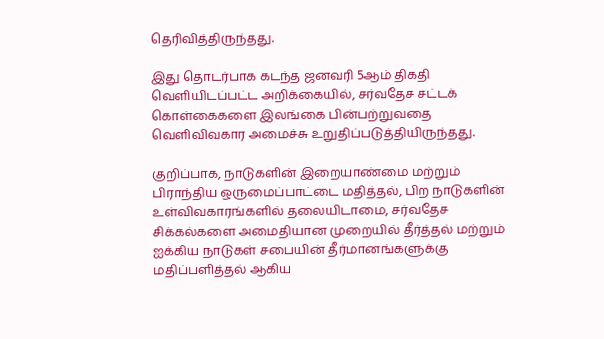தெரிவித்திருந்தது.

இது தொடர்பாக கடந்த ஜனவரி 5ஆம் திகதி வெளியிடப்பட்ட அறிக்கையில், சர்வதேச சட்டக் கொள்கைகளை இலங்கை பின்பற்றுவதை வெளிவிவகார அமைச்சு உறுதிப்படுத்தியிருந்தது.

குறிப்பாக, நாடுகளின் இறையாண்மை மற்றும் பிராந்திய ஒருமைப்பாட்டை மதித்தல், பிற நாடுகளின் உள்விவகாரங்களில் தலையிடாமை, சர்வதேச சிக்கல்களை அமைதியான முறையில் தீர்த்தல் மற்றும் ஐக்கிய நாடுகள் சபையின் தீர்மானங்களுக்கு மதிப்பளித்தல் ஆகிய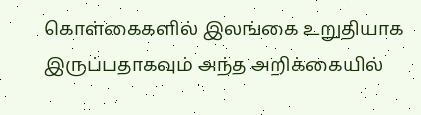கொள்கைகளில் இலங்கை உறுதியாக இருப்பதாகவும் அந்த அறிக்கையில்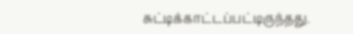சுட்டிக்காட்டப்பட்டிருந்தது.